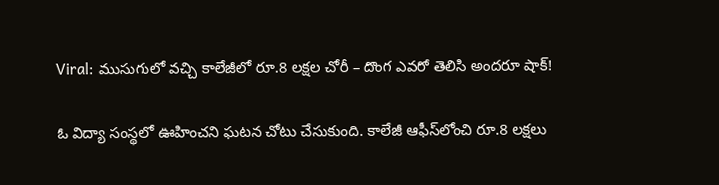Viral: ముసుగులో వచ్చి కాలేజీలో రూ.8 లక్షల చోరీ – దొంగ ఎవరో తెలిసి అందరూ షాక్!

ఓ విద్యా సంస్థలో ఊహించని ఘటన చోటు చేసుకుంది. కాలేజీ ఆఫీస్‌లోంచి రూ.8 లక్షలు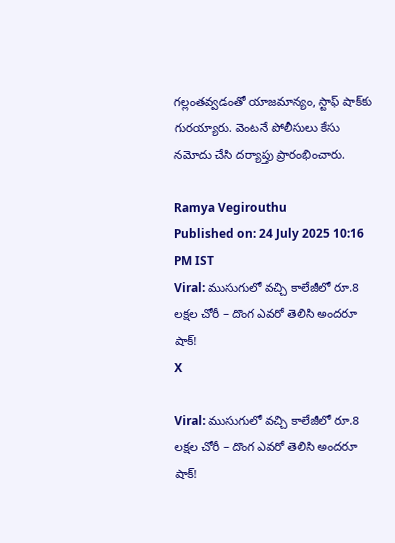గల్లంతవ్వడంతో యాజమాన్యం, స్టాఫ్ షాక్‌కు గురయ్యారు. వెంటనే పోలీసులు కేసు నమోదు చేసి దర్యాప్తు ప్రారంభించారు.

Ramya Vegirouthu
Published on: 24 July 2025 10:16 PM IST
Viral: ముసుగులో వచ్చి కాలేజీలో రూ.8 లక్షల చోరీ – దొంగ ఎవరో తెలిసి అందరూ షాక్!
X

Viral: ముసుగులో వచ్చి కాలేజీలో రూ.8 లక్షల చోరీ – దొంగ ఎవరో తెలిసి అందరూ షాక్!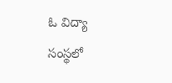ఓ విద్యా సంస్థలో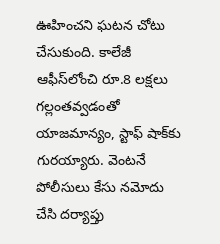ఊహించని ఘటన చోటు చేసుకుంది. కాలేజీ ఆఫీస్‌లోంచి రూ.8 లక్షలు గల్లంతవ్వడంతో యాజమాన్యం, స్టాఫ్ షాక్‌కు గురయ్యారు. వెంటనే పోలీసులు కేసు నమోదు చేసి దర్యాప్తు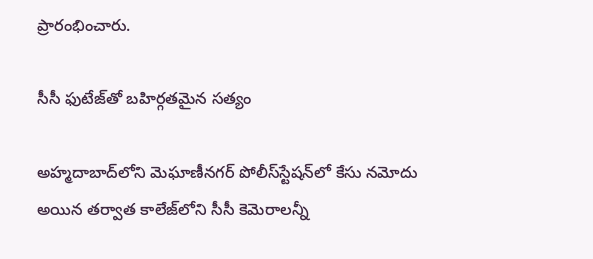ప్రారంభించారు.

సీసీ ఫుటేజ్‌తో బహిర్గతమైన సత్యం

అహ్మదాబాద్‌లోని మెఘాణీనగర్ పోలీస్‌స్టేషన్‌లో కేసు నమోదు అయిన తర్వాత కాలేజ్‌లోని సీసీ కెమెరాలన్నీ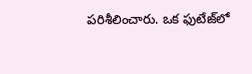పరిశీలించారు. ఒక ఫుటేజ్‌లో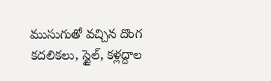ముసుగుతో వచ్చిన దొంగ కదలికలు, స్టైల్, కళ్లద్దాల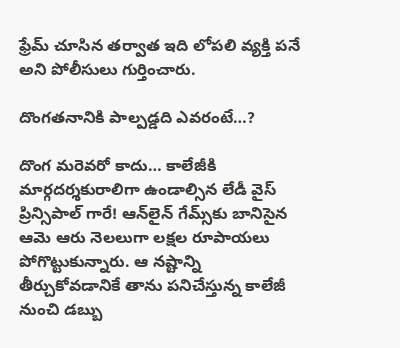ఫ్రేమ్ చూసిన తర్వాత ఇది లోపలి వ్యక్తి పనే అని పోలీసులు గుర్తించారు.

దొంగతనానికి పాల్పడ్డది ఎవరంటే…?

దొంగ మరెవరో కాదు… కాలేజీకి మార్గదర్శకురాలిగా ఉండాల్సిన లేడీ వైస్ ప్రిన్సిపాల్ గారే! ఆన్‌లైన్ గేమ్స్‌కు బానిసైన ఆమె ఆరు నెలలుగా లక్షల రూపాయలు పోగొట్టుకున్నారు. ఆ నష్టాన్ని తీర్చుకోవడానికే తాను పనిచేస్తున్న కాలేజీ నుంచి డబ్బు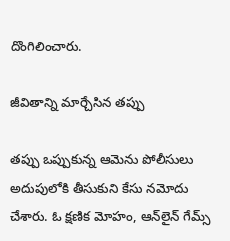దొంగిలించారు.

జీవితాన్ని మార్చేసిన తప్పు

తప్పు ఒప్పుకున్న ఆమెను పోలీసులు అదుపులోకి తీసుకుని కేసు నమోదు చేశారు. ఓ క్షణిక మోహం, ఆన్‌లైన్ గేమ్స్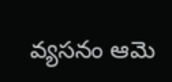వ్యసనం ఆమె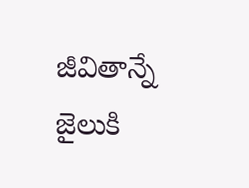జీవితాన్నే జైలుకి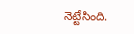నెట్టేసింది.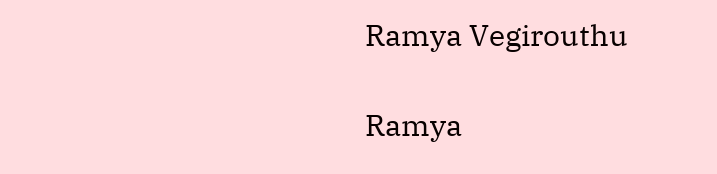Ramya Vegirouthu

Ramya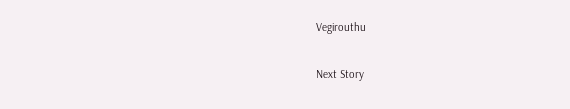Vegirouthu

Next Story